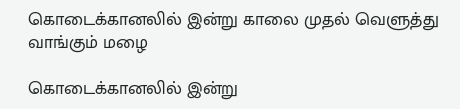கொடைக்கானலில் இன்று காலை முதல் வெளுத்து வாங்கும் மழை

கொடைக்கானலில் இன்று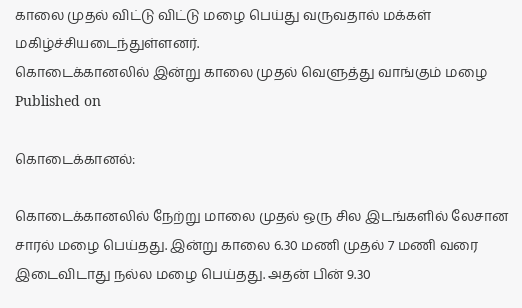காலை முதல் விட்டு விட்டு மழை பெய்து வருவதால் மக்கள் மகிழ்ச்சியடைந்துள்ளனர்.
கொடைக்கானலில் இன்று காலை முதல் வெளுத்து வாங்கும் மழை
Published on

கொடைக்கானல்:

கொடைக்கானலில் நேற்று மாலை முதல் ஒரு சில இடங்களில் லேசான சாரல் மழை பெய்தது. இன்று காலை 6.30 மணி முதல் 7 மணி வரை இடைவிடாது நல்ல மழை பெய்தது. அதன் பின் 9.30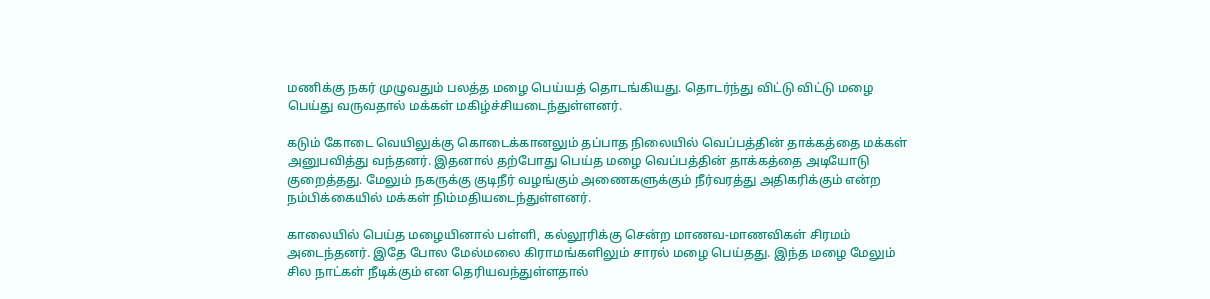மணிக்கு நகர் முழுவதும் பலத்த மழை பெய்யத் தொடங்கியது. தொடர்ந்து விட்டு விட்டு மழை பெய்து வருவதால் மக்கள் மகிழ்ச்சியடைந்துள்ளனர்.

கடும் கோடை வெயிலுக்கு கொடைக்கானலும் தப்பாத நிலையில் வெப்பத்தின் தாக்கத்தை மக்கள் அனுபவித்து வந்தனர். இதனால் தற்போது பெய்த மழை வெப்பத்தின் தாக்கத்தை அடியோடு குறைத்தது. மேலும் நகருக்கு குடிநீர் வழங்கும் அணைகளுக்கும் நீர்வரத்து அதிகரிக்கும் என்ற நம்பிக்கையில் மக்கள் நிம்மதியடைந்துள்ளனர்.

காலையில் பெய்த மழையினால் பள்ளி, கல்லூரிக்கு சென்ற மாணவ-மாணவிகள் சிரமம் அடைந்தனர். இதே போல மேல்மலை கிராமங்களிலும் சாரல் மழை பெய்தது. இந்த மழை மேலும் சில நாட்கள் நீடிக்கும் என தெரியவந்துள்ளதால்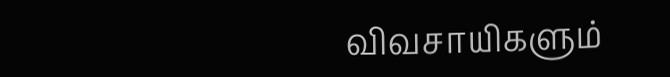விவசாயிகளும்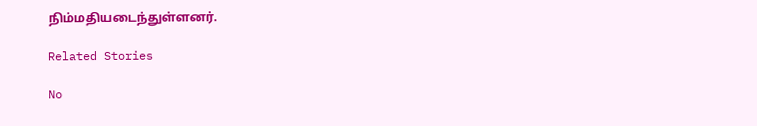நிம்மதியடைந்துள்ளனர்.

Related Stories

No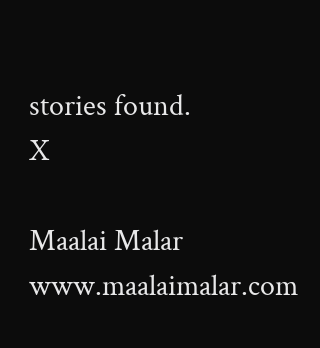stories found.
X

Maalai Malar
www.maalaimalar.com